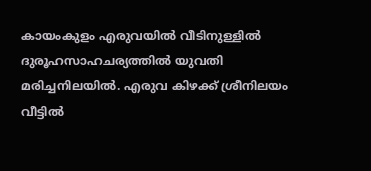കായംകുളം എരുവയിൽ വീടിനുള്ളിൽ ദുരൂഹസാഹചര്യത്തിൽ യുവതി മരിച്ചനിലയിൽ. എരുവ കിഴക്ക് ശ്രീനിലയം വീട്ടിൽ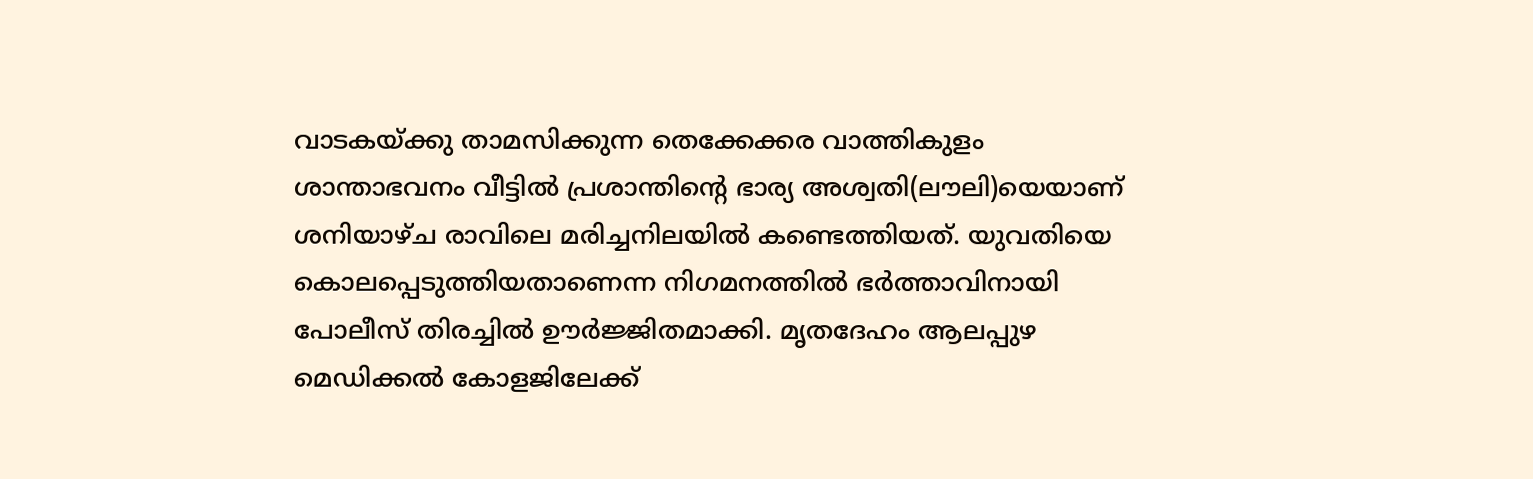വാടകയ്ക്കു താമസിക്കുന്ന തെക്കേക്കര വാത്തികുളം ശാന്താഭവനം വീട്ടിൽ പ്രശാന്തിന്റെ ഭാര്യ അശ്വതി(ലൗലി)യെയാണ് ശനിയാഴ്ച രാവിലെ മരിച്ചനിലയിൽ കണ്ടെത്തിയത്. യുവതിയെ കൊലപ്പെടുത്തിയതാണെന്ന നിഗമനത്തിൽ ഭർത്താവിനായി പോലീസ് തിരച്ചിൽ ഊർജ്ജിതമാക്കി. മൃതദേഹം ആലപ്പുഴ മെഡിക്കൽ കോളജിലേക്ക്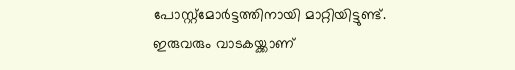പോസ്റ്റ്മോർട്ടത്തിനായി മാറ്റിയിട്ടുണ്ട്.
ഇരുവരും വാടകയ്ക്കാണ്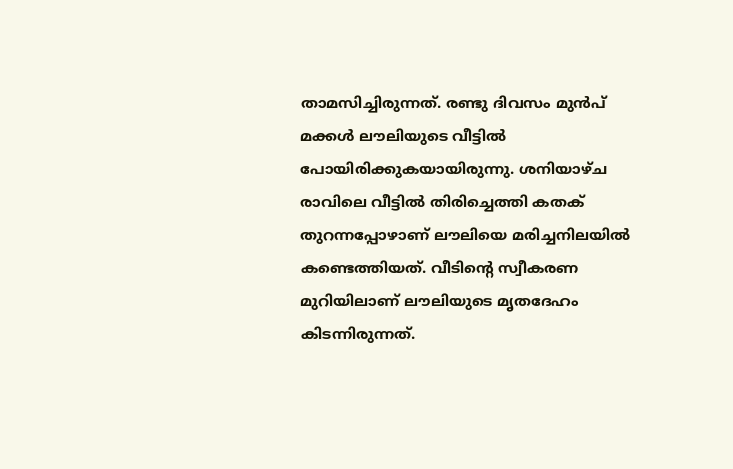താമസിച്ചിരുന്നത്. രണ്ടു ദിവസം മുൻപ് മക്കൾ ലൗലിയുടെ വീട്ടിൽ പോയിരിക്കുകയായിരുന്നു. ശനിയാഴ്ച രാവിലെ വീട്ടിൽ തിരിച്ചെത്തി കതക് തുറന്നപ്പോഴാണ് ലൗലിയെ മരിച്ചനിലയിൽ കണ്ടെത്തിയത്. വീടിന്റെ സ്വീകരണ മുറിയിലാണ് ലൗലിയുടെ മൃതദേഹം കിടന്നിരുന്നത്.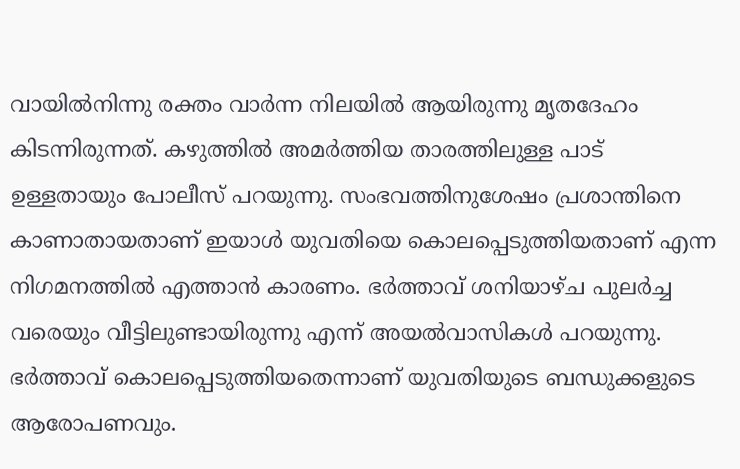വായിൽനിന്നു രക്തം വാർന്ന നിലയിൽ ആയിരുന്നു മൃതദേഹം കിടന്നിരുന്നത്. കഴുത്തിൽ അമർത്തിയ താരത്തിലുള്ള പാട് ഉള്ളതായും പോലീസ് പറയുന്നു. സംഭവത്തിനുശേഷം പ്രശാന്തിനെ കാണാതായതാണ് ഇയാൾ യുവതിയെ കൊലപ്പെടുത്തിയതാണ് എന്ന നിഗമനത്തിൽ എത്താൻ കാരണം. ഭർത്താവ് ശനിയാഴ്ച പുലർച്ച വരെയും വീട്ടിലുണ്ടായിരുന്നു എന്ന് അയൽവാസികൾ പറയുന്നു. ഭർത്താവ് കൊലപ്പെടുത്തിയതെന്നാണ് യുവതിയുടെ ബന്ധുക്കളുടെ ആരോപണവും.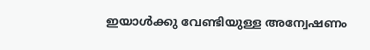ഇയാൾക്കു വേണ്ടിയുള്ള അന്വേഷണം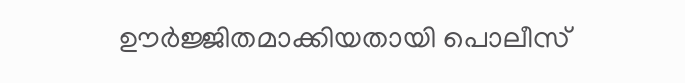ഊർജ്ജിതമാക്കിയതായി പൊലീസ്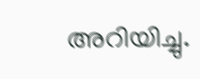അറിയിച്ചു.